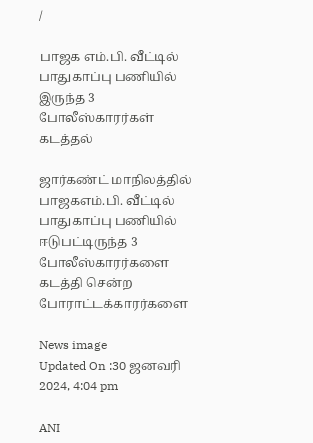/

பாஜக எம்.பி. வீட்டில் பாதுகாப்பு பணியில் இருந்த 3 போலீஸ்காரர்கள் கடத்தல்

ஜார்கண்ட் மாநிலத்தில் பாஜகஎம்.பி. வீட்டில் பாதுகாப்பு பணியில் ஈடுபட்டிருந்த 3 போலீஸ்காரர்களை கடத்தி சென்ற போராட்டக்காரர்களை

News image
Updated On :30 ஜனவரி 2024, 4:04 pm

ANI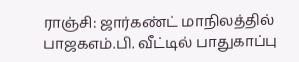ராஞ்சி: ஜார்கண்ட் மாநிலத்தில் பாஜகஎம்.பி. வீட்டில் பாதுகாப்பு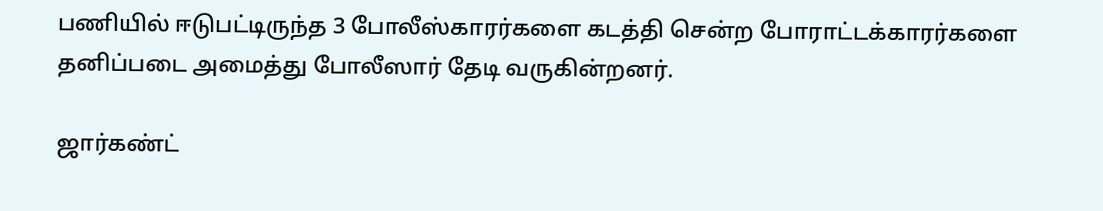பணியில் ஈடுபட்டிருந்த 3 போலீஸ்காரர்களை கடத்தி சென்ற போராட்டக்காரர்களை தனிப்படை அமைத்து போலீஸார் தேடி வருகின்றனர்.

ஜார்கண்ட்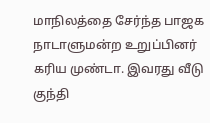மாநிலத்தை சேர்ந்த பாஜக நாடாளுமன்ற உறுப்பினர் கரிய முண்டா. இவரது வீடு குந்தி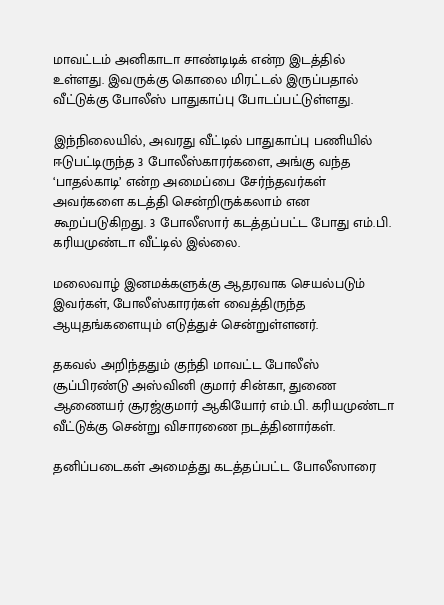மாவட்டம் அனிகாடா சாண்டிடிக் என்ற இடத்தில் உள்ளது. இவருக்கு கொலை மிரட்டல் இருப்பதால் வீட்டுக்கு போலீஸ் பாதுகாப்பு போடப்பட்டுள்ளது.

இந்நிலையில், அவரது வீட்டில் பாதுகாப்பு பணியில் ஈடுபட்டிருந்த 3 போலீஸ்காரர்களை, அங்கு வந்த ‘பாதல்காடி’ என்ற அமைப்பை சேர்ந்தவர்கள் அவர்களை கடத்தி சென்றிருக்கலாம் என கூறப்படுகிறது. 3 போலீஸார் கடத்தப்பட்ட போது எம்.பி. கரியமுண்டா வீட்டில் இல்லை.

மலைவாழ் இனமக்களுக்கு ஆதரவாக செயல்படும் இவர்கள், போலீஸ்காரர்கள் வைத்திருந்த ஆயுதங்களையும் எடுத்துச் சென்றுள்ளனர்.

தகவல் அறிந்ததும் குந்தி மாவட்ட போலீஸ் சூப்பிரண்டு அஸ்வினி குமார் சின்கா, துணை ஆணையர் சூரஜ்குமார் ஆகியோர் எம்.பி. கரியமுண்டா வீட்டுக்கு சென்று விசாரணை நடத்தினார்கள்.

தனிப்படைகள் அமைத்து கடத்தப்பட்ட போலீஸாரை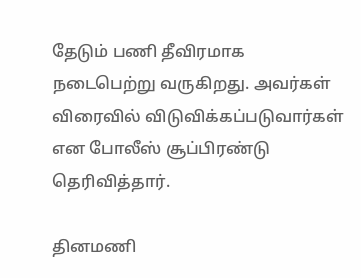தேடும் பணி தீவிரமாக நடைபெற்று வருகிறது. அவர்கள் விரைவில் விடுவிக்கப்படுவார்கள் என போலீஸ் சூப்பிரண்டு தெரிவித்தார்.

தினமணி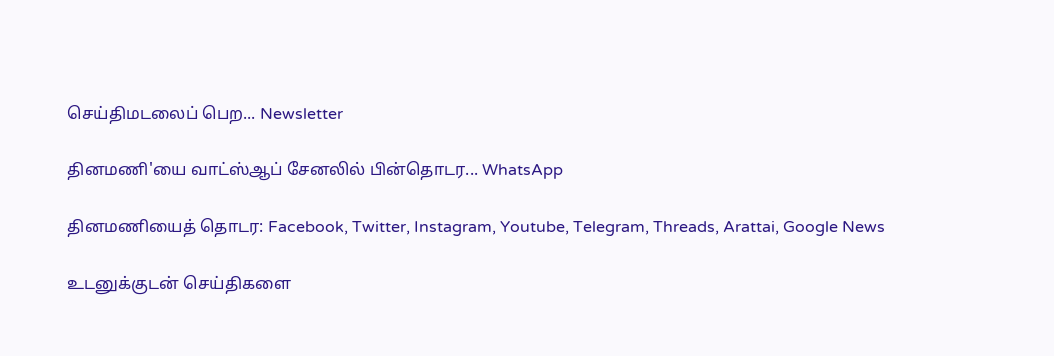செய்திமடலைப் பெற... Newsletter

தினமணி'யை வாட்ஸ்ஆப் சேனலில் பின்தொடர... WhatsApp

தினமணியைத் தொடர: Facebook, Twitter, Instagram, Youtube, Telegram, Threads, Arattai, Google News

உடனுக்குடன் செய்திகளை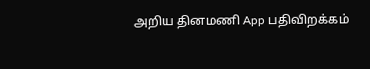அறிய தினமணி App பதிவிறக்கம்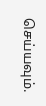செய்யவும்.